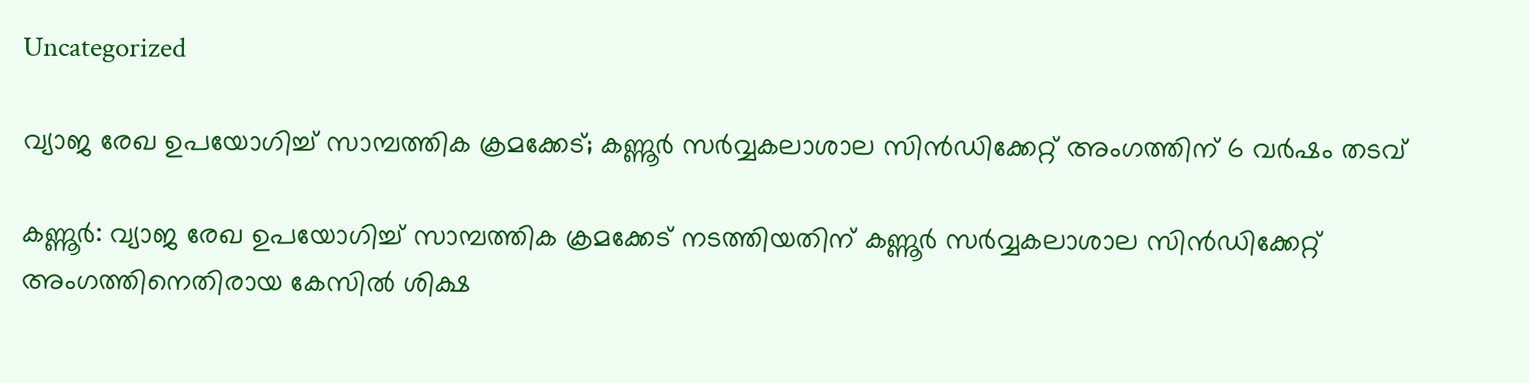Uncategorized

വ്യാജ രേഖ ഉപയോഗിച്ച് സാമ്പത്തിക ക്രമക്കേട്; കണ്ണൂര്‍ സര്‍വ്വകലാശാല സിന്‍ഡിക്കേറ്റ് അംഗത്തിന് 6 വര്‍ഷം തടവ്

കണ്ണൂര്‍: വ്യാജ രേഖ ഉപയോഗിച്ച് സാമ്പത്തിക ക്രമക്കേട് നടത്തിയതിന് കണ്ണൂര്‍ സര്‍വ്വകലാശാല സിന്‍ഡിക്കേറ്റ് അംഗത്തിനെതിരായ കേസില്‍ ശിക്ഷ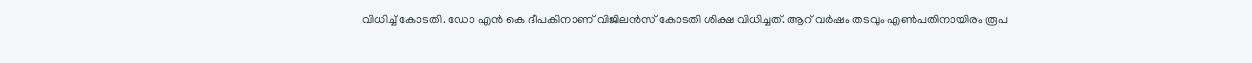വിധിച്ച് കോടതി. ഡോ എന്‍ കെ ദീപകിനാണ് വിജിലന്‍സ് കോടതി ശിക്ഷ വിധിച്ചത്. ആറ് വര്‍ഷം തടവും എണ്‍പതിനായിരം രൂപ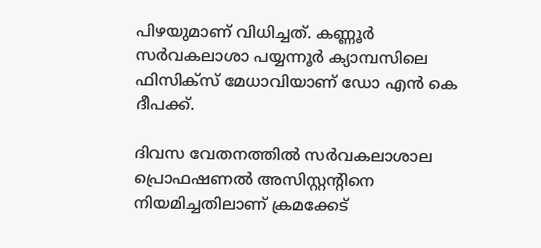പിഴയുമാണ് വിധിച്ചത്. കണ്ണൂര്‍ സര്‍വകലാശാ പയ്യന്നൂര്‍ ക്യാമ്പസിലെ ഫിസിക്‌സ് മേധാവിയാണ് ഡോ എന്‍ കെ ദീപക്ക്.

ദിവസ വേതനത്തില്‍ സര്‍വകലാശാല പ്രൊഫഷണല്‍ അസിസ്റ്റന്റിനെ നിയമിച്ചതിലാണ് ക്രമക്കേട്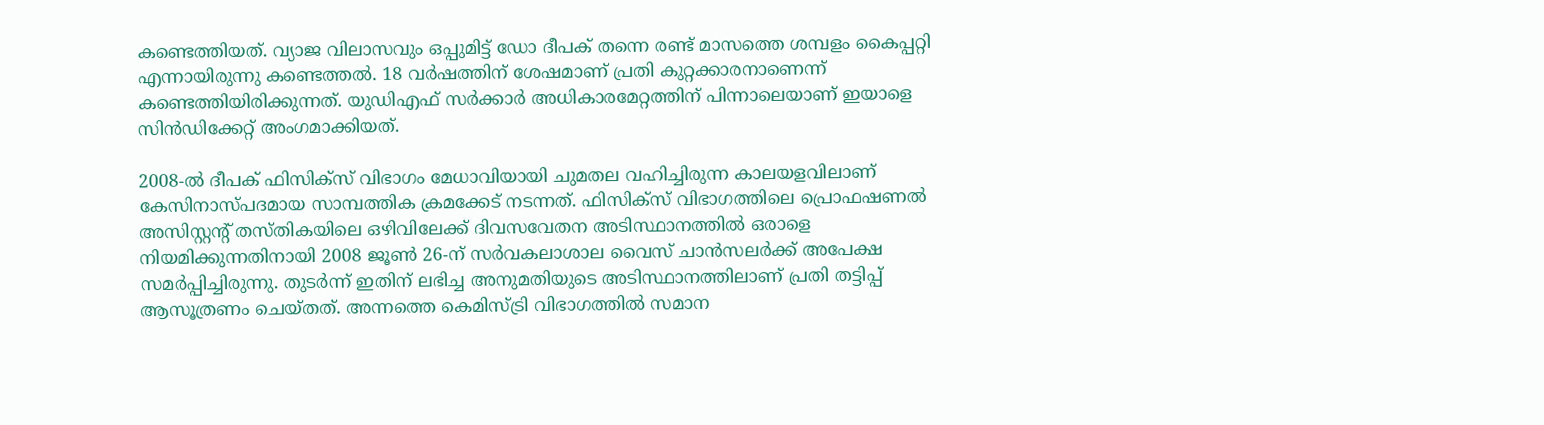കണ്ടെത്തിയത്. വ്യാജ വിലാസവും ഒപ്പുമിട്ട് ഡോ ദീപക് തന്നെ രണ്ട് മാസത്തെ ശമ്പളം കൈപ്പറ്റി എന്നായിരുന്നു കണ്ടെത്തല്‍. 18 വര്‍ഷത്തിന് ശേഷമാണ് പ്രതി കുറ്റക്കാരനാണെന്ന് കണ്ടെത്തിയിരിക്കുന്നത്. യുഡിഎഫ് സര്‍ക്കാര്‍ അധികാരമേറ്റത്തിന് പിന്നാലെയാണ് ഇയാളെ സിന്‍ഡിക്കേറ്റ് അംഗമാക്കിയത്.

2008-ൽ ദീപക് ഫിസിക്സ് വിഭാഗം മേധാവിയായി ചുമതല വഹിച്ചിരുന്ന കാലയളവിലാണ് കേസിനാസ്പദമായ സാമ്പത്തിക ക്രമക്കേട് നടന്നത്. ഫിസിക്സ് വിഭാഗത്തിലെ പ്രൊഫഷണൽ അസിസ്റ്റൻ്റ് തസ്തികയിലെ ഒഴിവിലേക്ക് ദിവസവേതന അടിസ്ഥാനത്തിൽ ഒരാളെ നിയമിക്കുന്നതിനായി 2008 ജൂൺ 26-ന് സർവകലാശാല വൈസ് ചാൻസലർക്ക് അപേക്ഷ സമർപ്പിച്ചിരുന്നു. തുടർന്ന് ഇതിന് ലഭിച്ച അനുമതിയുടെ അടിസ്ഥാനത്തിലാണ് പ്രതി തട്ടിപ്പ് ആസൂത്രണം ചെയ്തത്. അന്നത്തെ കെമിസ്ട്രി വിഭാഗത്തിൽ സമാന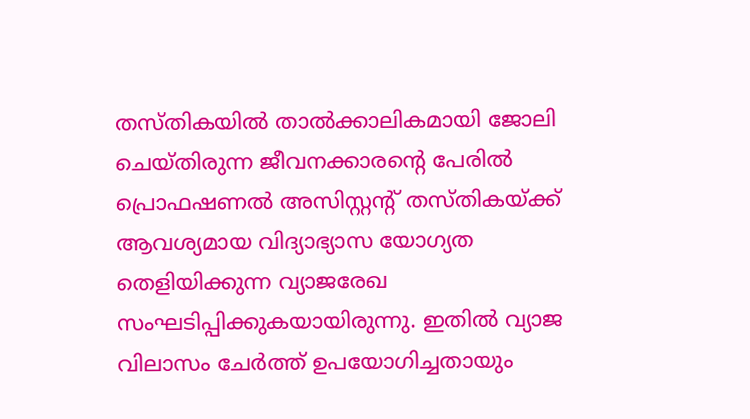തസ്‌തികയിൽ താൽക്കാലികമായി ജോലി ചെയ്തിരുന്ന ജീവനക്കാരൻ്റെ പേരിൽ പ്രൊഫഷണൽ അസിസ്റ്റന്റ് തസ്തികയ്ക്ക് ആവശ്യമായ വിദ്യാഭ്യാസ യോഗ്യത തെളിയിക്കുന്ന വ്യാജരേഖ സംഘടിപ്പിക്കുകയായിരുന്നു. ഇതിൽ വ്യാജ വിലാസം ചേർത്ത് ഉപയോഗിച്ചതായും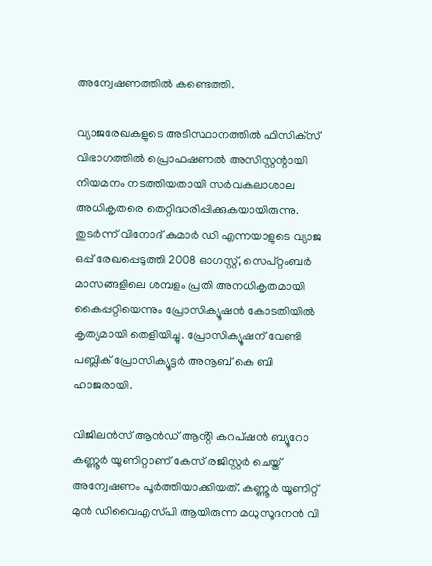അന്വേഷണത്തിൽ കണ്ടെത്തി.

വ്യാജരേഖകളുടെ അടിസ്ഥാനത്തിൽ ഫിസിക്‌സ് വിഭാഗത്തിൽ പ്രൊഫഷണൽ അസിസ്റ്റന്റായി നിയമനം നടത്തിയതായി സർവകലാശാല അധികൃതരെ തെറ്റിദ്ധരിപ്പിക്കുകയായിരുന്നു. തുടർന്ന് വിനോദ് കുമാർ ഡി എന്നയാളുടെ വ്യാജ ഒപ്പ് രേഖപ്പെടുത്തി 2008 ഓഗസ്റ്റ്, സെപ്റ്റംബർ മാസങ്ങളിലെ ശമ്പളം പ്രതി അനധികൃതമായി കൈപ്പറ്റിയെന്നും പ്രോസിക്യൂഷൻ കോടതിയിൽ കൃത്യമായി തെളിയിച്ചു. പ്രോസിക്യൂഷന് വേണ്ടി പബ്ലിക് പ്രോസിക്യൂട്ടർ അനൂബ് കെ ബി ഹാജരായി.

വിജിലൻസ് ആൻഡ് ആൻ്റി കറപ്ഷൻ ബ്യൂറോ കണ്ണൂർ യൂണിറ്റാണ് കേസ് രജിസ്റ്റർ ചെയ്ത് അന്വേഷ‌ണം പൂർത്തിയാക്കിയത്. കണ്ണൂർ യൂണിറ്റ് മുൻ ഡിവൈഎസ്‌പി ആയിരുന്ന മധുസൂദനൻ വി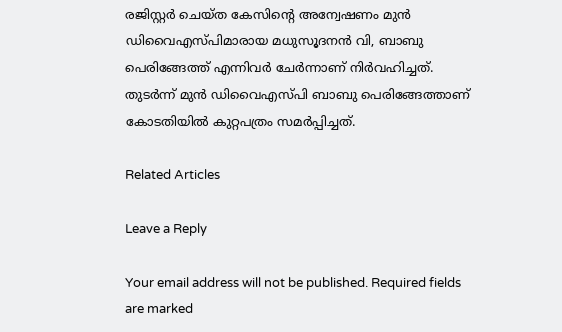രജിസ്റ്റർ ചെയ്‌ത കേസിന്റെ അന്വേഷണം മുൻ ഡിവൈഎസ്‌പിമാരായ മധുസൂദനൻ വി, ബാബു പെരിങ്ങേത്ത് എന്നിവർ ചേർന്നാണ് നിർവഹിച്ചത്. തുടർന്ന് മുൻ ഡിവൈഎസ്‌പി ബാബു പെരിങ്ങേത്താണ് കോടതിയിൽ കുറ്റപത്രം സമർപ്പിച്ചത്.

Related Articles

Leave a Reply

Your email address will not be published. Required fields are marked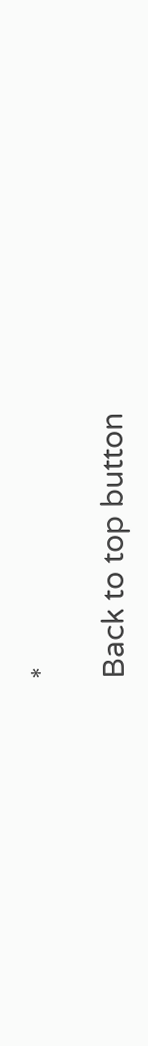*

Back to top button